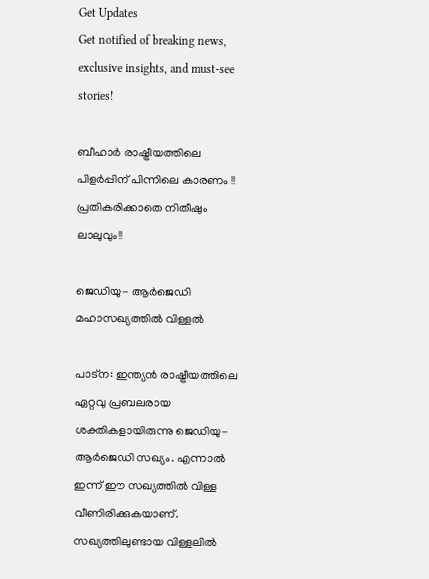Get Updates
Get notified of breaking news, exclusive insights, and must-see stories!

ബീഹാർ രാഷ്ട്രീയത്തിലെ പിളർപ്പിന് പിന്നിലെ കാരണം !! പ്രതികരിക്കാതെ നിതീഷും ലാലുവും!!

ജെഡിയു- ആർജെഡി മഹാസഖ്യത്തിൽ വിള്ളൽ

പാട്ന: ഇന്ത്യൻ രാഷ്ട്രീയത്തിലെ ഏറ്റവു പ്രബലരായ ശക്തികളായിരുന്നു ജെഡിയു- ആർജെഡി സഖ്യം. എന്നാൽ ഇന്ന് ഈ സഖ്യത്തിൽ വിള്ള വീണിരിക്കുകയാണ്. സഖ്യത്തിലുണ്ടായ വിള്ളലിൽ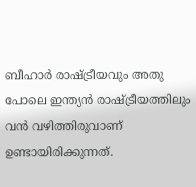ബീഹാർ രാഷ്ട്രീയവും അതു പോലെ ഇന്ത്യൻ രാഷ്ട്രീയത്തിലും വൻ വഴിത്തിരുവാണ് ഉണ്ടായിരിക്കുന്നത്.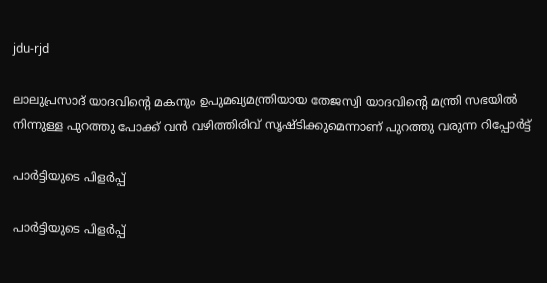jdu-rjd

ലാലുപ്രസാദ് യാദവിന്റെ മകനും ഉപുമഖ്യമന്ത്രിയായ തേജസ്വി യാദവിന്റെ മന്ത്രി സഭയിൽ നിന്നുള്ള പുറത്തു പോക്ക് വൻ വഴിത്തിരിവ് സൃഷ്ടിക്കുമെന്നാണ് പുറത്തു വരുന്ന റിപ്പോർട്ട്

പാർട്ടിയുടെ പിളർപ്പ്

പാർട്ടിയുടെ പിളർപ്പ്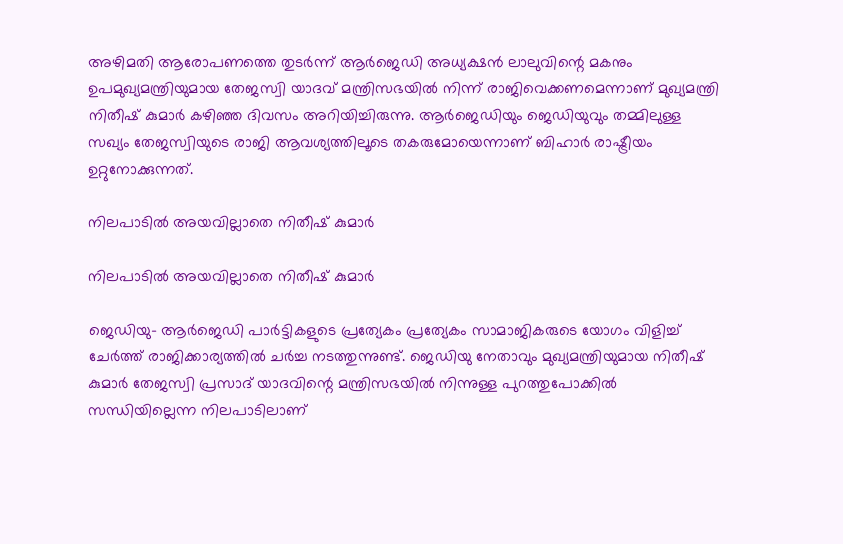അഴിമതി ആരോപണത്തെ തുടർന്ന് ആര്‍ജെഡി അധ്യക്ഷന്‍ ലാലുവിന്റെ മകനും ഉപമുഖ്യമന്ത്രിയുമായ തേജസ്വി യാദവ് മന്ത്രിസഭയില്‍ നിന്ന് രാജിവെക്കണമെന്നാണ് മുഖ്യമന്ത്രി നിതീഷ് കുമാർ കഴിഞ്ഞ ദിവസം അറിയിച്ചിരുന്നു. ആര്‍ജെഡിയും ജെഡിയുവും തമ്മിലുള്ള സഖ്യം തേജസ്വിയുടെ രാജി ആവശ്യത്തിലൂടെ തകരുമോയെന്നാണ് ബിഹാര്‍ രാഷ്ട്രീയം ഉറ്റുനോക്കുന്നത്.

നിലപാടിൽ അയവില്ലാതെ നിതീഷ് കുമാർ

നിലപാടിൽ അയവില്ലാതെ നിതീഷ് കുമാർ

ജെഡിയു- ആർജെഡി പാര്‍ട്ടികളുടെ പ്രത്യേകം പ്രത്യേകം സാമാജികരുടെ യോഗം വിളിച്ച് ചേര്‍ത്ത് രാജിക്കാര്യത്തില്‍ ചര്‍ച്ച നടത്തുന്നുണ്ട്. ജെഡിയു നേതാവും മുഖ്യമന്ത്രിയുമായ നിതീഷ് കുമാര്‍ തേജസ്വി പ്രസാദ് യാദവിന്റെ മന്ത്രിസഭയില്‍ നിന്നുള്ള പുറത്തുപോക്കില്‍ സന്ധിയില്ലെന്ന നിലപാടിലാണ്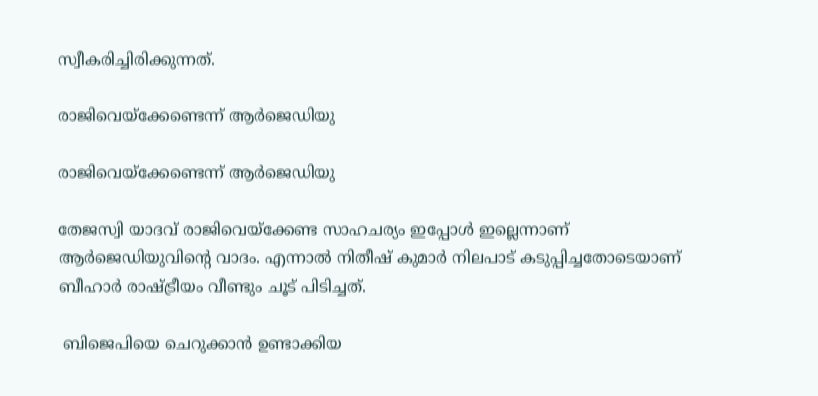സ്വീകരിച്ചിരിക്കുന്നത്.

രാജിവെയ്ക്കേണ്ടെന്ന് ആർജെഡിയു

രാജിവെയ്ക്കേണ്ടെന്ന് ആർജെഡിയു

തേജസ്വി യാദവ് രാജിവെയ്ക്കേണ്ട സാഹചര്യം ഇപ്പോൾ ഇല്ലെന്നാണ് ആർജെഡിയുവിന്റെ വാദം. എന്നാൽ നിതീഷ് കുമാർ നിലപാട് കടുപ്പിച്ചതോടെയാണ് ബീഹാർ രാഷ്ട്രീയം വീണ്ടും ചൂട് പിടിച്ചത്.

 ബിജെപിയെ ചെറുക്കാൻ ഉണ്ടാക്കിയ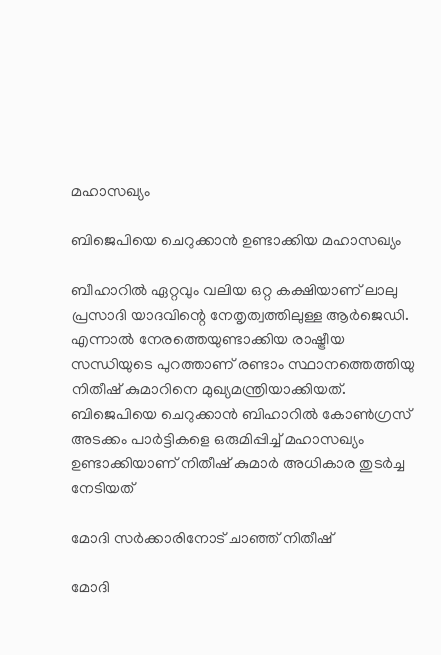മഹാസഖ്യം

ബിജെപിയെ ചെറുക്കാൻ ഉണ്ടാക്കിയ മഹാസഖ്യം

ബീഹാറില്‍ ഏറ്റവും വലിയ ഒറ്റ കക്ഷിയാണ് ലാലു പ്രസാദി യാദവിന്റെ നേതൃത്വത്തിലുള്ള ആര്‍ജെഡി. എന്നാൽ നേരത്തെയുണ്ടാക്കിയ രാഷ്ട്രീയ സന്ധിയുടെ പുറത്താണ് രണ്ടാം സ്ഥാനത്തെത്തിയു നിതീഷ് കുമാറിനെ മുഖ്യമന്ത്രിയാക്കിയത്. ബിജെപിയെ ചെറുക്കാന്‍ ബിഹാറില്‍ കോണ്‍ഗ്രസ് അടക്കം പാര്‍ട്ടികളെ ഒരുമിപ്പിച്ച് മഹാസഖ്യം ഉണ്ടാക്കിയാണ് നിതീഷ് കുമാര്‍ അധികാര തുടര്‍ച്ച നേടിയത്

മോദി സർക്കാരിനോട് ചാഞ്ഞ് നിതീഷ്

മോദി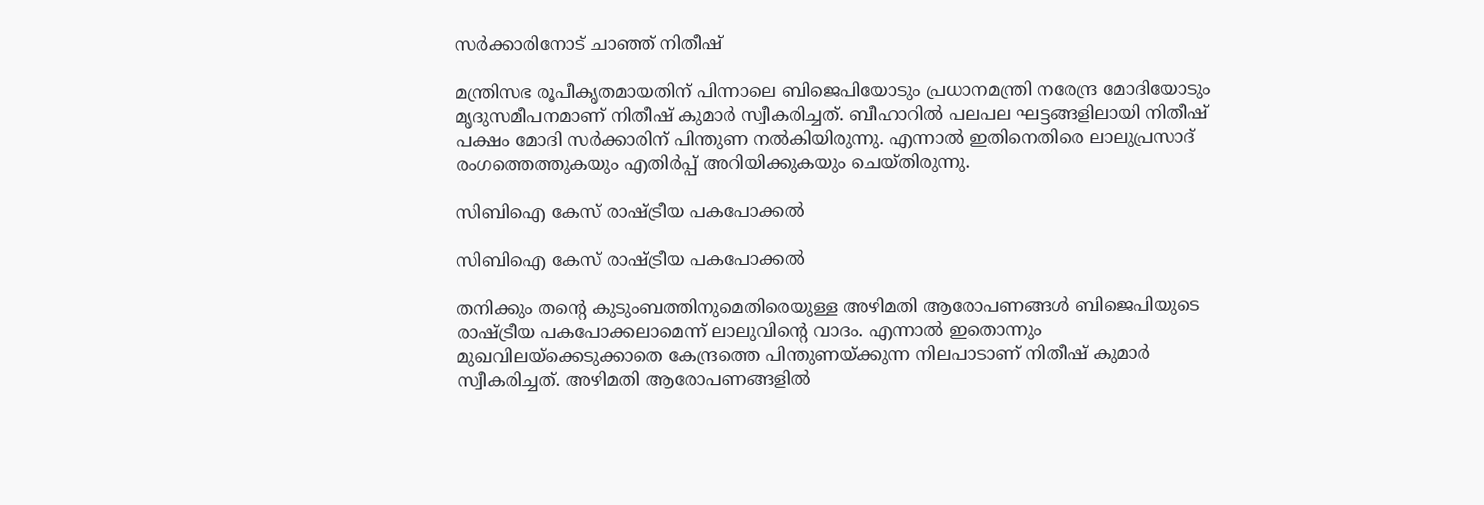സർക്കാരിനോട് ചാഞ്ഞ് നിതീഷ്

മന്ത്രിസഭ രൂപീകൃതമായതിന് പിന്നാലെ ബിജെപിയോടും പ്രധാനമന്ത്രി നരേന്ദ്ര മോദിയോടും മൃദുസമീപനമാണ് നിതീഷ് കുമാർ സ്വീകരിച്ചത്. ബീഹാറിൽ പലപല ഘട്ടങ്ങളിലായി നിതീഷ് പക്ഷം മോദി സർക്കാരിന് പിന്തുണ നൽകിയിരുന്നു. എന്നാൽ ഇതിനെതിരെ ലാലുപ്രസാദ് രംഗത്തെത്തുകയും എതിർപ്പ് അറിയിക്കുകയും ചെയ്തിരുന്നു.

സിബിഐ കേസ് രാഷ്ട്രീയ പകപോക്കൽ

സിബിഐ കേസ് രാഷ്ട്രീയ പകപോക്കൽ

തനിക്കും തന്റെ കുടുംബത്തിനുമെതിരെയുള്ള അഴിമതി ആരോപണങ്ങൾ ബിജെപിയുടെ രാഷ്ട്രീയ പകപോക്കലാമെന്ന് ലാലുവിന്റെ വാദം. എന്നാല്‍ ഇതൊന്നും മുഖവിലയ്‌ക്കെടുക്കാതെ കേന്ദ്രത്തെ പിന്തുണയ്ക്കുന്ന നിലപാടാണ് നിതീഷ് കുമാര്‍ സ്വീകരിച്ചത്. അഴിമതി ആരോപണങ്ങളില്‍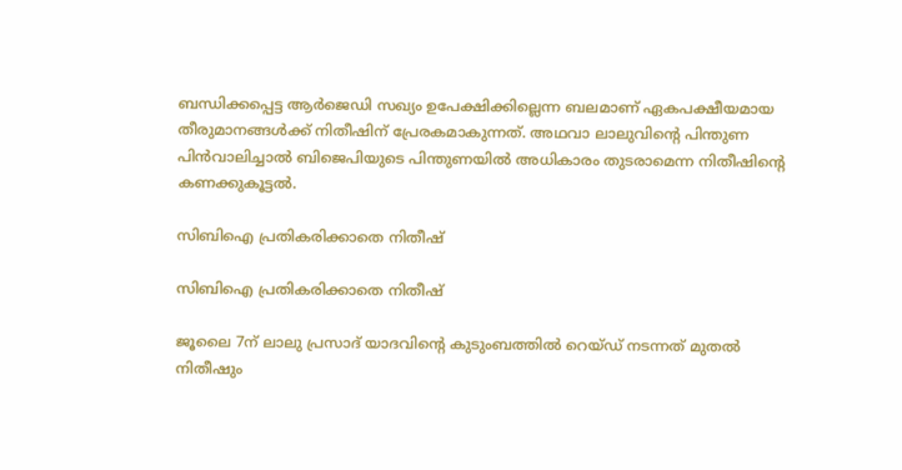ബന്ധിക്കപ്പെട്ട ആര്‍ജെഡി സഖ്യം ഉപേക്ഷിക്കില്ലെന്ന ബലമാണ് ഏകപക്ഷീയമായ തീരുമാനങ്ങള്‍ക്ക് നിതീഷിന് പ്രേരകമാകുന്നത്. അഥവാ ലാലുവിന്റെ പിന്തുണ പിന്‍വാലിച്ചാല്‍ ബിജെപിയുടെ പിന്തുണയില്‍ അധികാരം തുടരാമെന്ന നിതീഷിന്റെ കണക്കുകൂട്ടൽ.

സിബിഐ പ്രതികരിക്കാതെ നിതീഷ്

സിബിഐ പ്രതികരിക്കാതെ നിതീഷ്

ജൂലൈ 7ന് ലാലു പ്രസാദ് യാദവിന്റെ കുടുംബത്തില്‍ റെയ്ഡ് നടന്നത് മുതല്‍ നിതീഷും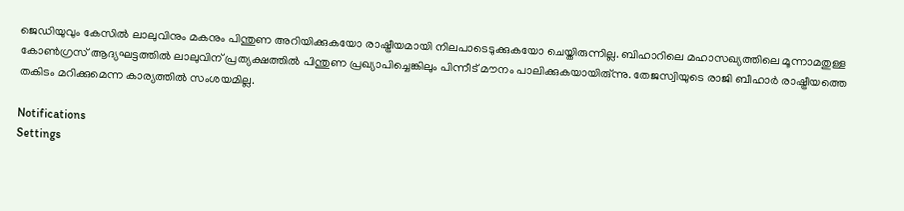ജെഡിയുവും കേസില്‍ ലാലുവിനും മകനും പിന്തുണ അറിയിക്കുകയോ രാഷ്ട്രീയമായി നിലപാടെടുക്കുകയോ ചെയ്തിരുന്നില്ല. ബിഹാറിലെ മഹാസഖ്യത്തിലെ മൂന്നാമതുള്ള കോണ്‍ഗ്രസ് ആദ്യഘട്ടത്തില്‍ ലാലുവിന് പ്രത്യക്ഷത്തില്‍ പിന്തുണ പ്രഖ്യാപിച്ചെങ്കിലും പിന്നീട് മൗനം പാലിക്കുകയായിരു്ന്നു. തേജസ്വിയുടെ രാജി ബീഹാർ രാഷ്ട്രീയത്തെ തകിടം മറിക്കുമെന്ന കാര്യത്തിൽ സംശയമില്ല.

Notifications
Settings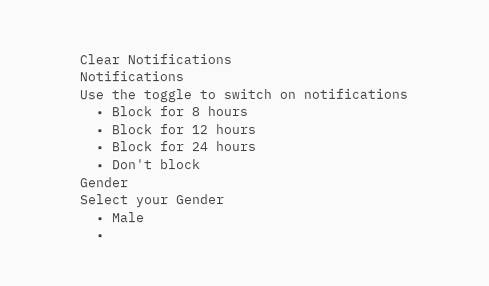Clear Notifications
Notifications
Use the toggle to switch on notifications
  • Block for 8 hours
  • Block for 12 hours
  • Block for 24 hours
  • Don't block
Gender
Select your Gender
  • Male
  •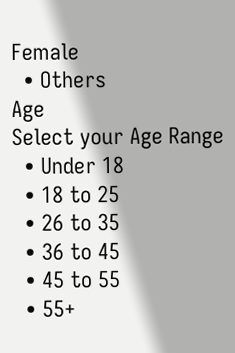Female
  • Others
Age
Select your Age Range
  • Under 18
  • 18 to 25
  • 26 to 35
  • 36 to 45
  • 45 to 55
  • 55+